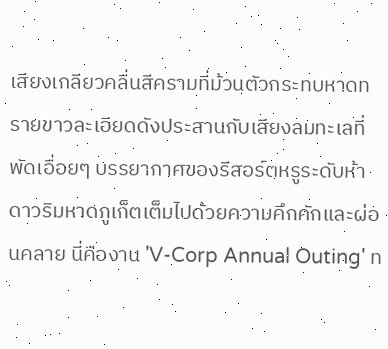เสียงเกลียวคลื่นสีครามที่ม้วนตัวกระทบหาดทรายขาวละเอียดดังประสานกับเสียงลมทะเลที่พัดเอื่อยๆ บรรยากาศของรีสอร์ตหรูระดับห้าดาวริมหาดภูเก็ตเต็มไปด้วยความคึกคักและผ่อนคลาย นี่คืองาน 'V-Corp Annual Outing' ท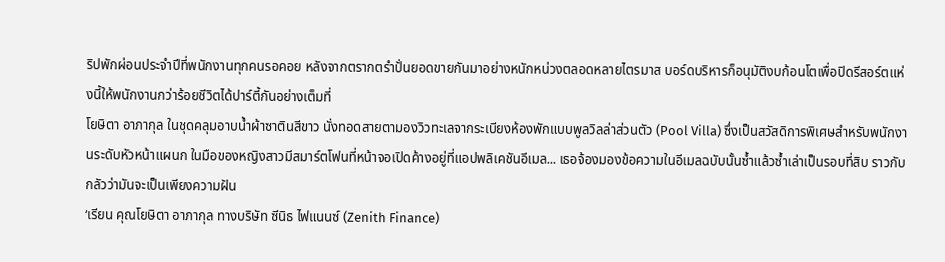ริปพักผ่อนประจำปีที่พนักงานทุกคนรอคอย หลังจากตรากตรำปั่นยอดขายกันมาอย่างหนักหน่วงตลอดหลายไตรมาส บอร์ดบริหารก็อนุมัติงบก้อนโตเพื่อปิดรีสอร์ตแห่งนี้ให้พนักงานกว่าร้อยชีวิตได้ปาร์ตี้กันอย่างเต็มที่
โยษิตา อาภากุล ในชุดคลุมอาบน้ำผ้าซาตินสีขาว นั่งทอดสายตามองวิวทะเลจากระเบียงห้องพักแบบพูลวิลล่าส่วนตัว (Pool Villa) ซึ่งเป็นสวัสดิการพิเศษสำหรับพนักงานระดับหัวหน้าแผนก ในมือของหญิงสาวมีสมาร์ตโฟนที่หน้าจอเปิดค้างอยู่ที่แอปพลิเคชันอีเมล... เธอจ้องมองข้อความในอีเมลฉบับนั้นซ้ำแล้วซ้ำเล่าเป็นรอบที่สิบ ราวกับกลัวว่ามันจะเป็นเพียงความฝัน
‘เรียน คุณโยษิตา อาภากุล ทางบริษัท ซีนิธ ไฟแนนซ์ (Zenith Finance)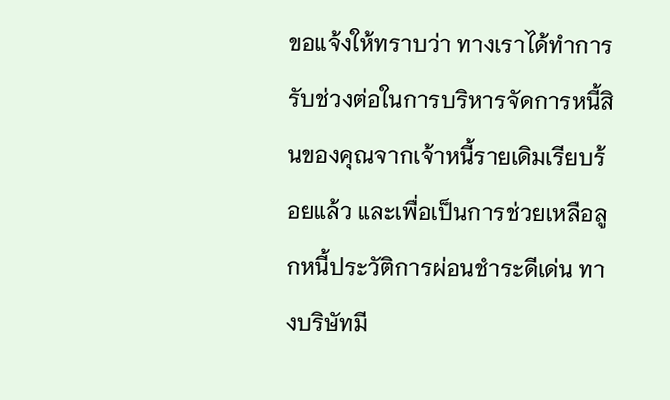ขอแจ้งให้ทราบว่า ทางเราได้ทำการรับช่วงต่อในการบริหารจัดการหนี้สินของคุณจากเจ้าหนี้รายเดิมเรียบร้อยแล้ว และเพื่อเป็นการช่วยเหลือลูกหนี้ประวัติการผ่อนชำระดีเด่น ทางบริษัทมี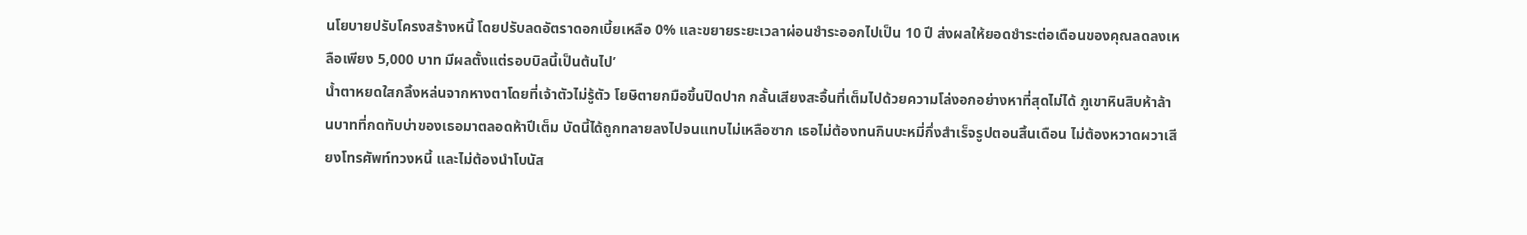นโยบายปรับโครงสร้างหนี้ โดยปรับลดอัตราดอกเบี้ยเหลือ 0% และขยายระยะเวลาผ่อนชำระออกไปเป็น 10 ปี ส่งผลให้ยอดชำระต่อเดือนของคุณลดลงเหลือเพียง 5,000 บาท มีผลตั้งแต่รอบบิลนี้เป็นต้นไป’
น้ำตาหยดใสกลิ้งหล่นจากหางตาโดยที่เจ้าตัวไม่รู้ตัว โยษิตายกมือขึ้นปิดปาก กลั้นเสียงสะอื้นที่เต็มไปด้วยความโล่งอกอย่างหาที่สุดไม่ได้ ภูเขาหินสิบห้าล้านบาทที่กดทับบ่าของเธอมาตลอดห้าปีเต็ม บัดนี้ได้ถูกทลายลงไปจนแทบไม่เหลือซาก เธอไม่ต้องทนกินบะหมี่กึ่งสำเร็จรูปตอนสิ้นเดือน ไม่ต้องหวาดผวาเสียงโทรศัพท์ทวงหนี้ และไม่ต้องนำโบนัส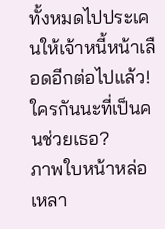ทั้งหมดไปประเคนให้เจ้าหนี้หน้าเลือดอีกต่อไปแล้ว!
ใครกันนะที่เป็นคนช่วยเธอ?
ภาพใบหน้าหล่อเหลา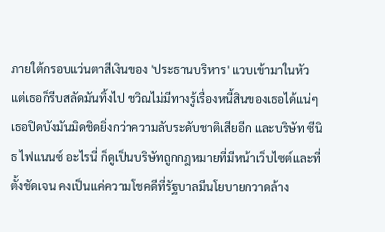ภายใต้กรอบแว่นตาสีเงินของ 'ประธานบริหาร' แวบเข้ามาในหัว แต่เธอก็รีบสลัดมันทิ้งไป ชวิณไม่มีทางรู้เรื่องหนี้สินของเธอได้แน่ๆ เธอปิดบังมันมิดชิดยิ่งกว่าความลับระดับชาติเสียอีก และบริษัท ซีนิธ ไฟแนนซ์ อะไรนี่ ก็ดูเป็นบริษัทถูกกฎหมายที่มีหน้าเว็บไซต์และที่ตั้งชัดเจน คงเป็นแค่ความโชคดีที่รัฐบาลมีนโยบายกวาดล้าง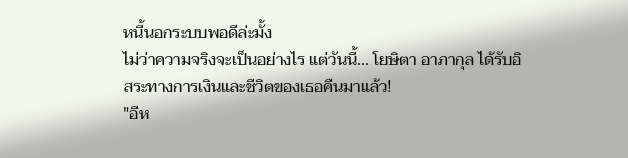หนี้นอกระบบพอดีล่ะมั้ง
ไม่ว่าความจริงจะเป็นอย่างไร แต่วันนี้... โยษิตา อาภากุล ได้รับอิสระทางการเงินและชีวิตของเธอคืนมาแล้ว!
"อีห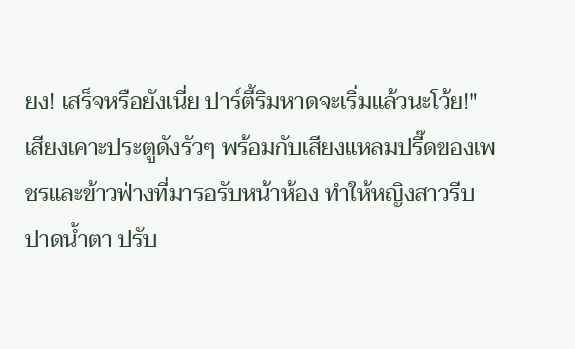ยง! เสร็จหรือยังเนี่ย ปาร์ตี้ริมหาดจะเริ่มแล้วนะโว้ย!"
เสียงเคาะประตูดังรัวๆ พร้อมกับเสียงแหลมปรี๊ดของเพชรและข้าวฟ่างที่มารอรับหน้าห้อง ทำให้หญิงสาวรีบปาดน้ำตา ปรับ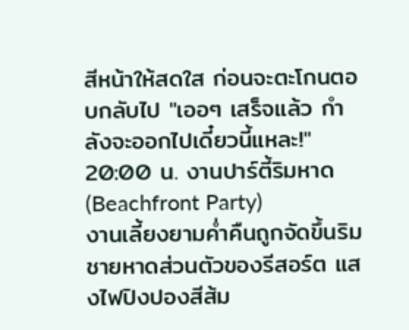สีหน้าให้สดใส ก่อนจะตะโกนตอบกลับไป "เออๆ เสร็จแล้ว กำลังจะออกไปเดี๋ยวนี้แหละ!"
20:00 น. งานปาร์ตี้ริมหาด (Beachfront Party)
งานเลี้ยงยามค่ำคืนถูกจัดขึ้นริมชายหาดส่วนตัวของรีสอร์ต แสงไฟปิงปองสีส้ม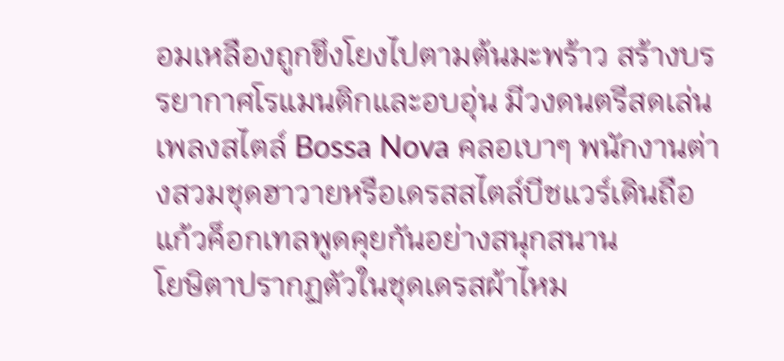อมเหลืองถูกขึงโยงไปตามต้นมะพร้าว สร้างบรรยากาศโรแมนติกและอบอุ่น มีวงดนตรีสดเล่นเพลงสไตล์ Bossa Nova คลอเบาๆ พนักงานต่างสวมชุดฮาวายหรือเดรสสไตล์บีชแวร์เดินถือแก้วค็อกเทลพูดคุยกันอย่างสนุกสนาน
โยษิตาปรากฏตัวในชุดเดรสผ้าไหม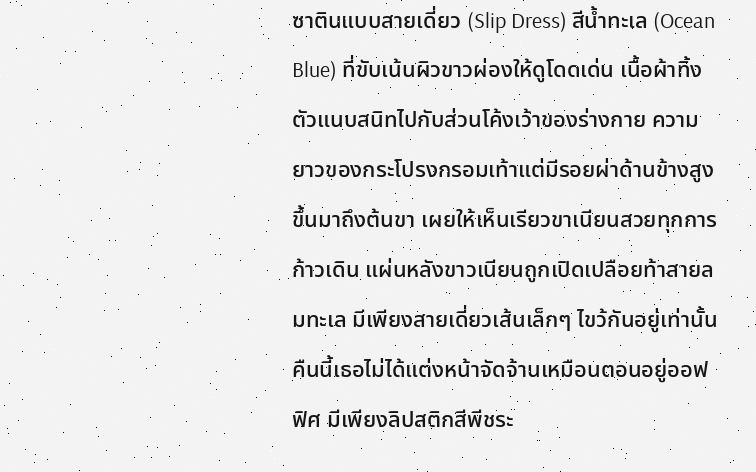ซาตินแบบสายเดี่ยว (Slip Dress) สีน้ำทะเล (Ocean Blue) ที่ขับเน้นผิวขาวผ่องให้ดูโดดเด่น เนื้อผ้าทิ้งตัวแนบสนิทไปกับส่วนโค้งเว้าของร่างกาย ความยาวของกระโปรงกรอมเท้าแต่มีรอยผ่าด้านข้างสูงขึ้นมาถึงต้นขา เผยให้เห็นเรียวขาเนียนสวยทุกการก้าวเดิน แผ่นหลังขาวเนียนถูกเปิดเปลือยท้าสายลมทะเล มีเพียงสายเดี่ยวเส้นเล็กๆ ไขว้กันอยู่เท่านั้น คืนนี้เธอไม่ได้แต่งหน้าจัดจ้านเหมือนตอนอยู่ออฟฟิศ มีเพียงลิปสติกสีพีชระ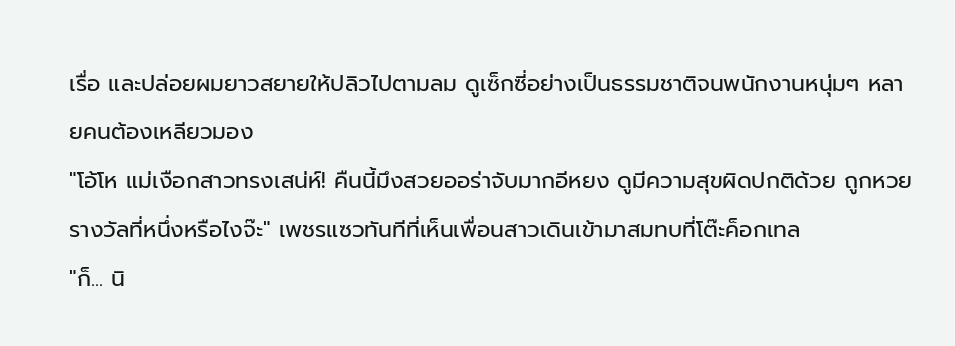เรื่อ และปล่อยผมยาวสยายให้ปลิวไปตามลม ดูเซ็กซี่อย่างเป็นธรรมชาติจนพนักงานหนุ่มๆ หลายคนต้องเหลียวมอง
"โอ้โห แม่เงือกสาวทรงเสน่ห์! คืนนี้มึงสวยออร่าจับมากอีหยง ดูมีความสุขผิดปกติด้วย ถูกหวยรางวัลที่หนึ่งหรือไงจ๊ะ" เพชรแซวทันทีที่เห็นเพื่อนสาวเดินเข้ามาสมทบที่โต๊ะค็อกเทล
"ก็... นิ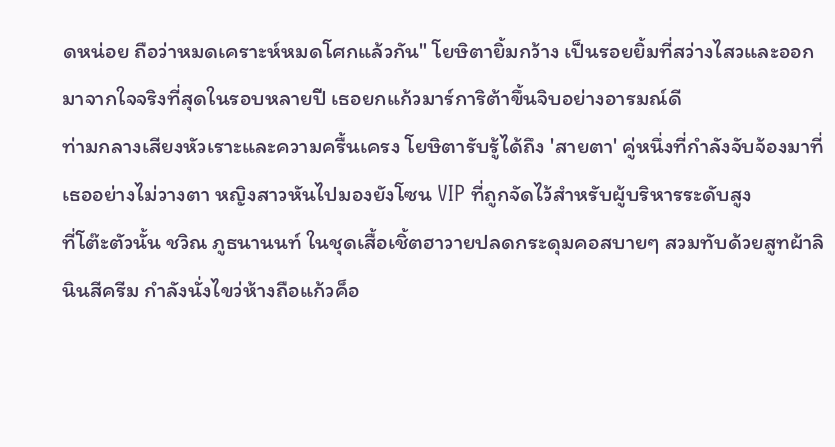ดหน่อย ถือว่าหมดเคราะห์หมดโศกแล้วกัน" โยษิตายิ้มกว้าง เป็นรอยยิ้มที่สว่างไสวและออกมาจากใจจริงที่สุดในรอบหลายปี เธอยกแก้วมาร์การิต้าขึ้นจิบอย่างอารมณ์ดี
ท่ามกลางเสียงหัวเราะและความครื้นเครง โยษิตารับรู้ได้ถึง 'สายตา' คู่หนึ่งที่กำลังจับจ้องมาที่เธออย่างไม่วางตา หญิงสาวหันไปมองยังโซน VIP ที่ถูกจัดไว้สำหรับผู้บริหารระดับสูง
ที่โต๊ะตัวนั้น ชวิณ ภูธนานนท์ ในชุดเสื้อเชิ้ตฮาวายปลดกระดุมคอสบายๆ สวมทับด้วยสูทผ้าลินินสีครีม กำลังนั่งไขว่ห้างถือแก้วค็อ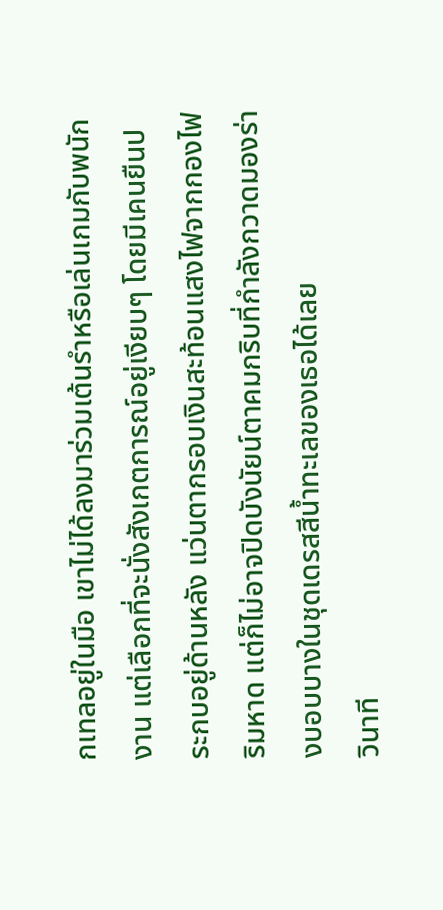กเทลอยู่ในมือ เขาไม่ได้ลงมาร่วมเต้นรำหรือเล่นเกมกับพนักงาน แต่เลือกที่จะนั่งสังเกตการณ์อยู่เงียบๆ โดยมีเคนยืนประกบอยู่ด้านหลัง แว่นตากรอบเงินสะท้อนแสงไฟจากกองไฟริมหาด แต่ก็ไม่อาจปิดบังนัยน์ตาคมกริบที่กำลังกวาดมองร่างบอบบางในชุดเดรสสีน้ำทะเลของเธอได้เลย
วินาที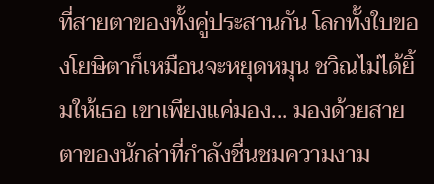ที่สายตาของทั้งคู่ประสานกัน โลกทั้งใบของโยษิตาก็เหมือนจะหยุดหมุน ชวิณไม่ได้ยิ้มให้เธอ เขาเพียงแค่มอง... มองด้วยสายตาของนักล่าที่กำลังชื่นชมความงาม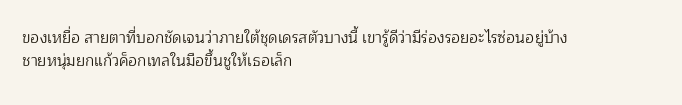ของเหยื่อ สายตาที่บอกชัดเจนว่าภายใต้ชุดเดรสตัวบางนี้ เขารู้ดีว่ามีร่องรอยอะไรซ่อนอยู่บ้าง
ชายหนุ่มยกแก้วค็อกเทลในมือขึ้นชูให้เธอเล็ก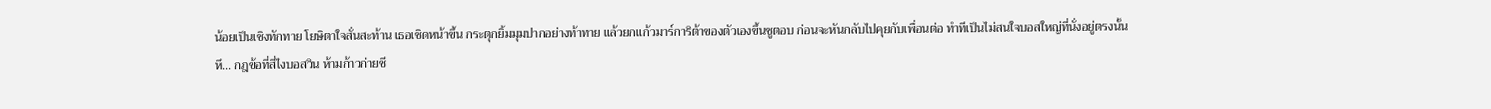น้อยเป็นเชิงทักทาย โยษิตาใจสั่นสะท้าน เธอเชิดหน้าขึ้น กระตุกยิ้มมุมปากอย่างท้าทาย แล้วยกแก้วมาร์การิต้าของตัวเองขึ้นชูตอบ ก่อนจะหันกลับไปคุยกับเพื่อนต่อ ทำทีเป็นไม่สนใจบอสใหญ่ที่นั่งอยู่ตรงนั้น
หึ... กฎข้อที่สี่ไงบอสวิน ห้ามก้าวก่ายชี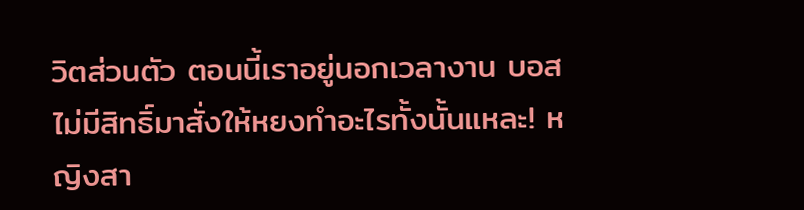วิตส่วนตัว ตอนนี้เราอยู่นอกเวลางาน บอสไม่มีสิทธิ์มาสั่งให้หยงทำอะไรทั้งนั้นแหละ! หญิงสา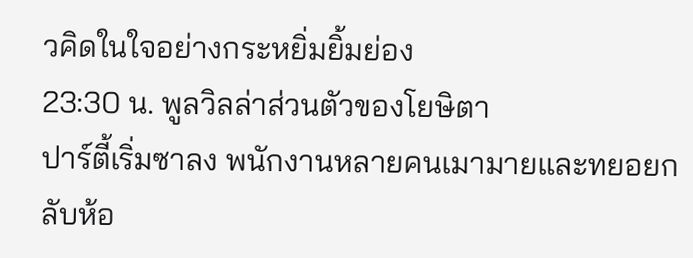วคิดในใจอย่างกระหยิ่มยิ้มย่อง
23:30 น. พูลวิลล่าส่วนตัวของโยษิตา
ปาร์ตี้เริ่มซาลง พนักงานหลายคนเมามายและทยอยกลับห้อ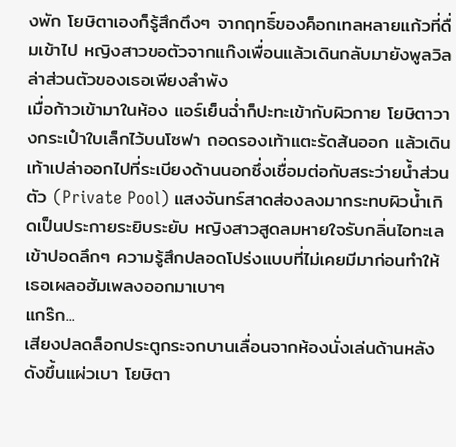งพัก โยษิตาเองก็รู้สึกตึงๆ จากฤทธิ์ของค็อกเทลหลายแก้วที่ดื่มเข้าไป หญิงสาวขอตัวจากแก๊งเพื่อนแล้วเดินกลับมายังพูลวิลล่าส่วนตัวของเธอเพียงลำพัง
เมื่อก้าวเข้ามาในห้อง แอร์เย็นฉ่ำก็ปะทะเข้ากับผิวกาย โยษิตาวางกระเป๋าใบเล็กไว้บนโซฟา ถอดรองเท้าแตะรัดส้นออก แล้วเดินเท้าเปล่าออกไปที่ระเบียงด้านนอกซึ่งเชื่อมต่อกับสระว่ายน้ำส่วนตัว (Private Pool) แสงจันทร์สาดส่องลงมากระทบผิวน้ำเกิดเป็นประกายระยิบระยับ หญิงสาวสูดลมหายใจรับกลิ่นไอทะเลเข้าปอดลึกๆ ความรู้สึกปลอดโปร่งแบบที่ไม่เคยมีมาก่อนทำให้เธอเผลอฮัมเพลงออกมาเบาๆ
แกร๊ก...
เสียงปลดล็อกประตูกระจกบานเลื่อนจากห้องนั่งเล่นด้านหลังดังขึ้นแผ่วเบา โยษิตา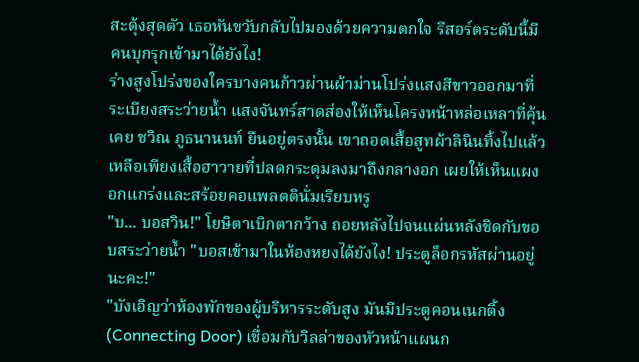สะดุ้งสุดตัว เธอหันขวับกลับไปมองด้วยความตกใจ รีสอร์ตระดับนี้มีคนบุกรุกเข้ามาได้ยังไง!
ร่างสูงโปร่งของใครบางคนก้าวผ่านผ้าม่านโปร่งแสงสีขาวออกมาที่ระเบียงสระว่ายน้ำ แสงจันทร์สาดส่องให้เห็นโครงหน้าหล่อเหลาที่คุ้นเคย ชวิณ ภูธนานนท์ ยืนอยู่ตรงนั้น เขาถอดเสื้อสูทผ้าลินินทิ้งไปแล้ว เหลือเพียงเสื้อฮาวายที่ปลดกระดุมลงมาถึงกลางอก เผยให้เห็นแผงอกแกร่งและสร้อยคอแพลตตินั่มเรียบหรู
"บ... บอสวิน!" โยษิตาเบิกตากว้าง ถอยหลังไปจนแผ่นหลังชิดกับขอบสระว่ายน้ำ "บอสเข้ามาในห้องหยงได้ยังไง! ประตูล็อกรหัสผ่านอยู่นะคะ!"
"บังเอิญว่าห้องพักของผู้บริหารระดับสูง มันมีประตูคอนเนกติ้ง (Connecting Door) เชื่อมกับวิลล่าของหัวหน้าแผนก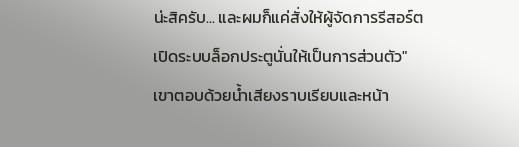น่ะสิครับ... และผมก็แค่สั่งให้ผู้จัดการรีสอร์ตเปิดระบบล็อกประตูนั่นให้เป็นการส่วนตัว" เขาตอบด้วยน้ำเสียงราบเรียบและหน้า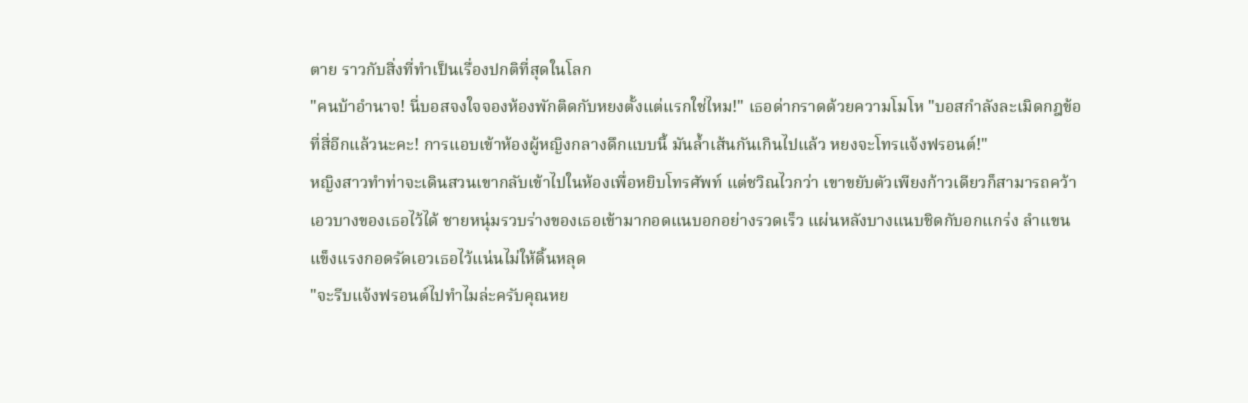ตาย ราวกับสิ่งที่ทำเป็นเรื่องปกติที่สุดในโลก
"คนบ้าอำนาจ! นี่บอสจงใจจองห้องพักติดกับหยงตั้งแต่แรกใช่ไหม!" เธอด่ากราดด้วยความโมโห "บอสกำลังละเมิดกฎข้อที่สี่อีกแล้วนะคะ! การแอบเข้าห้องผู้หญิงกลางดึกแบบนี้ มันล้ำเส้นกันเกินไปแล้ว หยงจะโทรแจ้งฟรอนต์!"
หญิงสาวทำท่าจะเดินสวนเขากลับเข้าไปในห้องเพื่อหยิบโทรศัพท์ แต่ชวิณไวกว่า เขาขยับตัวเพียงก้าวเดียวก็สามารถคว้าเอวบางของเธอไว้ได้ ชายหนุ่มรวบร่างของเธอเข้ามากอดแนบอกอย่างรวดเร็ว แผ่นหลังบางแนบชิดกับอกแกร่ง ลำแขนแข็งแรงกอดรัดเอวเธอไว้แน่นไม่ให้ดิ้นหลุด
"จะรีบแจ้งฟรอนต์ไปทำไมล่ะครับคุณหย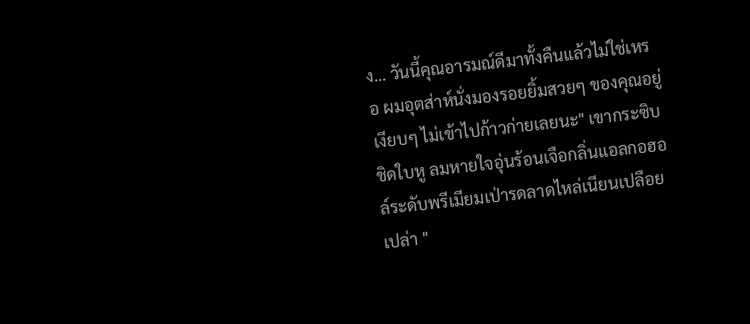ง... วันนี้คุณอารมณ์ดีมาทั้งคืนแล้วไม่ใช่เหรอ ผมอุตส่าห์นั่งมองรอยยิ้มสวยๆ ของคุณอยู่เงียบๆ ไม่เข้าไปก้าวก่ายเลยนะ" เขากระซิบชิดใบหู ลมหายใจอุ่นร้อนเจือกลิ่นแอลกอฮอล์ระดับพรีเมียมเป่ารดลาดไหล่เนียนเปลือยเปล่า "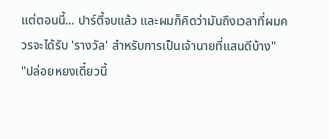แต่ตอนนี้... ปาร์ตี้จบแล้ว และผมก็คิดว่ามันถึงเวลาที่ผมควรจะได้รับ 'รางวัล' สำหรับการเป็นเจ้านายที่แสนดีบ้าง"
"ปล่อยหยงเดี๋ยวนี้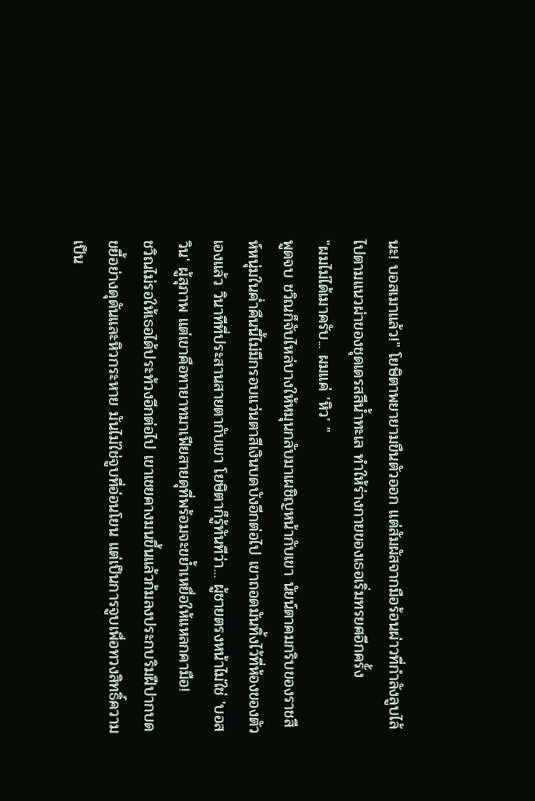นะ! บอสเมาแล้ว!" โยษิตาพยายามขืนตัวออก แต่สัมผัสจากมือร้อนผ่าวที่กำลังลูบไล้ไปตามแนวผ่าของชุดเดรสสีน้ำทะเล ทำให้ร่างกายของเธอเริ่มทรยศอีกครั้ง
"ผมไม่ได้เมาครับ... ผมแค่ 'หิว' "
พูดจบ ชวิณก็จับไหล่บางให้หมุนกลับมาเผชิญหน้ากับเขา นัยน์ตาคมกริบของราชสีห์หนุ่มในค่ำคืนนี้ไม่มีกรอบแว่นตาสีเงินบดบังอีกต่อไป เขาถอดมันทิ้งไว้ที่ห้องของตัวเองแล้ว วินาทีที่ประสานสายตากับเขา โยษิตาก็รู้ทันทีว่า... ผู้ชายตรงหน้าไม่ใช่ 'บอสวิน' ผู้สุภาพ แต่เขาคือทายาทมาเฟียสายดุที่พร้อมจะขย้ำเหยื่อให้แหลกคามือ!
ชวิณไม่รอให้เธอได้ประท้วงอีกต่อไป เขาเชยคางมนขึ้นแล้วก้มลงประกบริมฝีปากบดขยี้อย่างดุดันและหิวกระหาย มันไม่ใช่จูบที่อ่อนโยน แต่เป็นการจูบเพื่อทวงสิทธิ์ความเป็น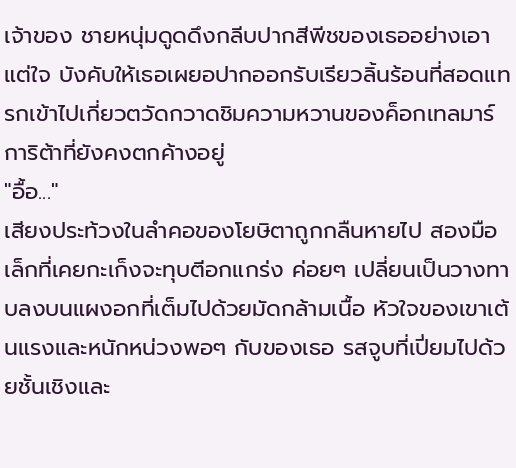เจ้าของ ชายหนุ่มดูดดึงกลีบปากสีพีชของเธออย่างเอาแต่ใจ บังคับให้เธอเผยอปากออกรับเรียวลิ้นร้อนที่สอดแทรกเข้าไปเกี่ยวตวัดกวาดชิมความหวานของค็อกเทลมาร์การิต้าที่ยังคงตกค้างอยู่
"อื้อ..."
เสียงประท้วงในลำคอของโยษิตาถูกกลืนหายไป สองมือเล็กที่เคยกะเก็งจะทุบตีอกแกร่ง ค่อยๆ เปลี่ยนเป็นวางทาบลงบนแผงอกที่เต็มไปด้วยมัดกล้ามเนื้อ หัวใจของเขาเต้นแรงและหนักหน่วงพอๆ กับของเธอ รสจูบที่เปี่ยมไปด้วยชั้นเชิงและ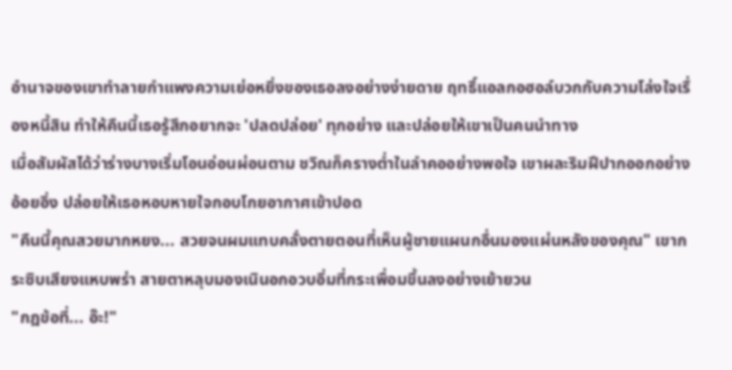อำนาจของเขาทำลายกำแพงความเย่อหยิ่งของเธอลงอย่างง่ายดาย ฤทธิ์แอลกอฮอล์บวกกับความโล่งใจเรื่องหนี้สิน ทำให้คืนนี้เธอรู้สึกอยากจะ 'ปลดปล่อย' ทุกอย่าง และปล่อยให้เขาเป็นคนนำทาง
เมื่อสัมผัสได้ว่าร่างบางเริ่มโอนอ่อนผ่อนตาม ชวิณก็ครางต่ำในลำคออย่างพอใจ เขาผละริมฝีปากออกอย่างอ้อยอิ่ง ปล่อยให้เธอหอบหายใจกอบโกยอากาศเข้าปอด
"คืนนี้คุณสวยมากหยง... สวยจนผมแทบคลั่งตายตอนที่เห็นผู้ชายแผนกอื่นมองแผ่นหลังของคุณ" เขากระซิบเสียงแหบพร่า สายตาหลุบมองเนินอกอวบอิ่มที่กระเพื่อมขึ้นลงอย่างเย้ายวน
"กฎข้อที่... อ๊ะ!"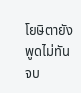โยษิตายังพูดไม่ทันจบ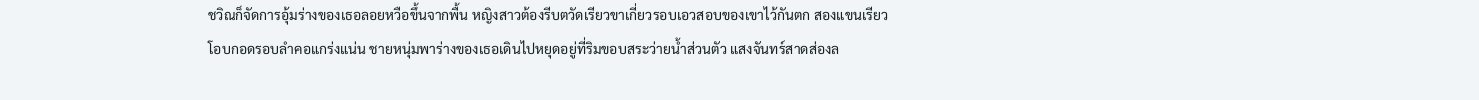ชวิณก็จัดการอุ้มร่างของเธอลอยหวือขึ้นจากพื้น หญิงสาวต้องรีบตวัดเรียวขาเกี่ยวรอบเอวสอบของเขาไว้กันตก สองแขนเรียวโอบกอดรอบลำคอแกร่งแน่น ชายหนุ่มพาร่างของเธอเดินไปหยุดอยู่ที่ริมขอบสระว่ายน้ำส่วนตัว แสงจันทร์สาดส่องล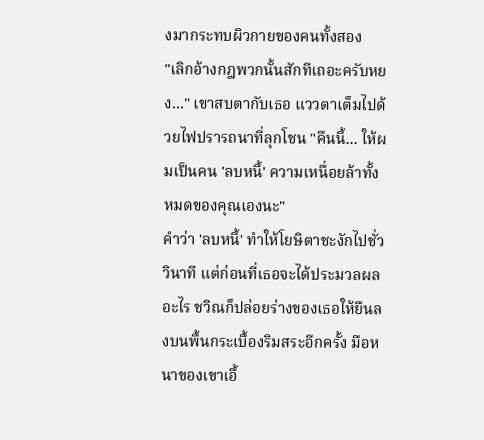งมากระทบผิวกายของคนทั้งสอง
"เลิกอ้างกฎพวกนั้นสักทีเถอะครับหยง..." เขาสบตากับเธอ แววตาเต็มไปด้วยไฟปรารถนาที่ลุกโชน "คืนนี้... ให้ผมเป็นคน 'ลบหนี้' ความเหนื่อยล้าทั้งหมดของคุณเองนะ"
คำว่า 'ลบหนี้' ทำให้โยษิตาชะงักไปชั่ววินาที แต่ก่อนที่เธอจะได้ประมวลผลอะไร ชวิณก็ปล่อยร่างของเธอให้ยืนลงบนพื้นกระเบื้องริมสระอีกครั้ง มือหนาของเขาเอื้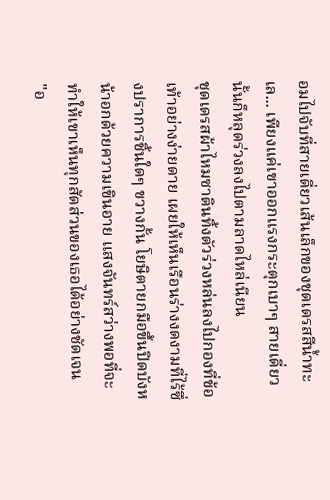อมไปจับที่สายเดี่ยวเส้นเล็กของชุดเดรสสีน้ำทะเล... เพียงแค่เขาออกแรงกระตุกเบาๆ สายเดี่ยวนั้นก็หลุดร่วงลงไปตามลาดไหล่เนียน
ชุดเดรสผ้าไหมซาตินทิ้งตัวร่วงหล่นลงไปกองที่ข้อเท้าอย่างง่ายดาย เผยให้เห็นเรือนร่างงดงามที่ไร้ซึ่งปราการชิ้นใดๆ ขวางกั้น โยษิตายกมือขึ้นปิดบังหน้าอกด้วยความเขินอาย แสงจันทร์สว่างพอที่จะทำให้เขาเห็นทุกสัดส่วนของเธอได้อย่างชัดเจน
"อ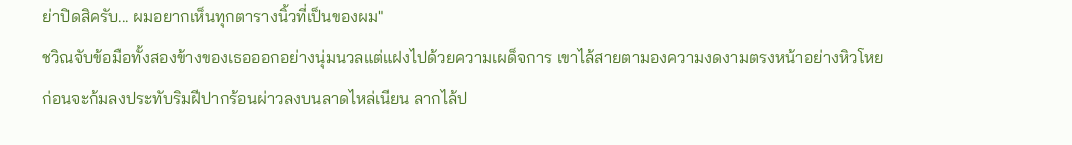ย่าปิดสิครับ... ผมอยากเห็นทุกตารางนิ้วที่เป็นของผม"
ชวิณจับข้อมือทั้งสองข้างของเธอออกอย่างนุ่มนวลแต่แฝงไปด้วยความเผด็จการ เขาไล้สายตามองความงดงามตรงหน้าอย่างหิวโหย ก่อนจะก้มลงประทับริมฝีปากร้อนผ่าวลงบนลาดไหล่เนียน ลากไล้ป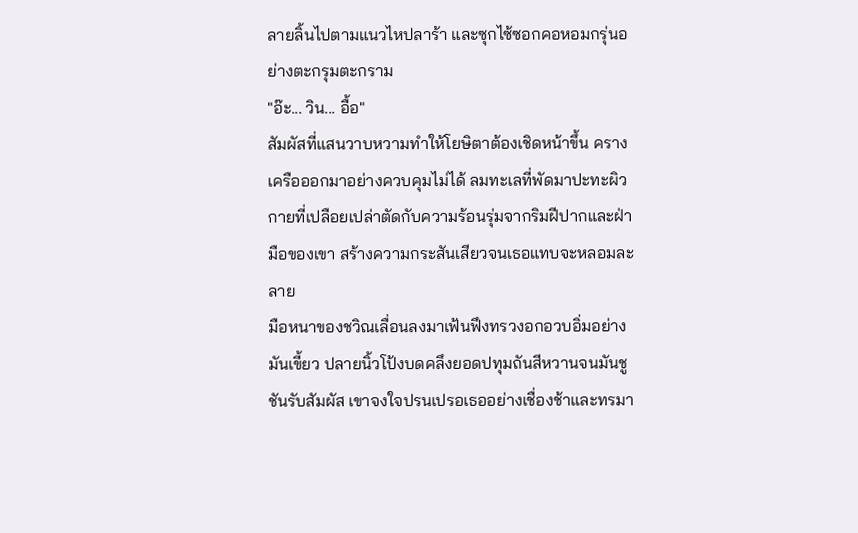ลายลิ้นไปตามแนวไหปลาร้า และซุกไซ้ซอกคอหอมกรุ่นอย่างตะกรุมตะกราม
"อ๊ะ... วิน... อื้อ"
สัมผัสที่แสนวาบหวามทำให้โยษิตาต้องเชิดหน้าขึ้น ครางเครือออกมาอย่างควบคุมไม่ได้ ลมทะเลที่พัดมาปะทะผิวกายที่เปลือยเปล่าตัดกับความร้อนรุ่มจากริมฝีปากและฝ่ามือของเขา สร้างความกระสันเสียวจนเธอแทบจะหลอมละลาย
มือหนาของชวิณเลื่อนลงมาเฟ้นฟึงทรวงอกอวบอิ่มอย่างมันเขี้ยว ปลายนิ้วโป้งบดคลึงยอดปทุมถันสีหวานจนมันชูชันรับสัมผัส เขาจงใจปรนเปรอเธออย่างเชื่องช้าและทรมา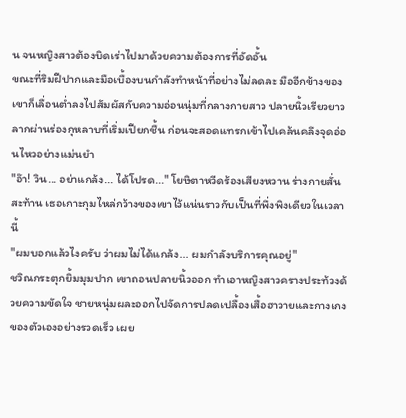น จนหญิงสาวต้องบิดเร่าไปมาด้วยความต้องการที่อัดอั้น
ขณะที่ริมฝีปากและมือเบื้องบนกำลังทำหน้าที่อย่างไม่ลดละ มืออีกข้างของเขาก็เลื่อนต่ำลงไปสัมผัสกับความอ่อนนุ่มที่กลางกายสาว ปลายนิ้วเรียวยาวลากผ่านร่องกุหลาบที่เริ่มเปียกชื้น ก่อนจะสอดแทรกเข้าไปเคล้นคลึงจุดอ่อนไหวอย่างแม่นยำ
"อ๊า! วิน... อย่าแกล้ง... ได้โปรด..." โยษิตาหวีดร้องเสียงหวาน ร่างกายสั่นสะท้าน เธอเกาะกุมไหล่กว้างของเขาไว้แน่นราวกับเป็นที่พึ่งพิงเดียวในเวลานี้
"ผมบอกแล้วไงครับ ว่าผมไม่ได้แกล้ง... ผมกำลังบริการคุณอยู่"
ชวิณกระตุกยิ้มมุมปาก เขาถอนปลายนิ้วออก ทำเอาหญิงสาวครางประท้วงด้วยความขัดใจ ชายหนุ่มผละออกไปจัดการปลดเปลื้องเสื้อฮาวายและกางเกงของตัวเองอย่างรวดเร็ว เผย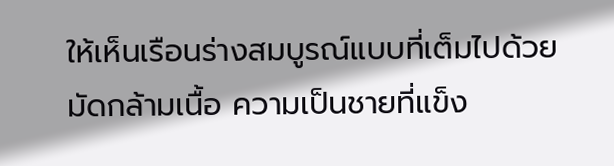ให้เห็นเรือนร่างสมบูรณ์แบบที่เต็มไปด้วยมัดกล้ามเนื้อ ความเป็นชายที่แข็ง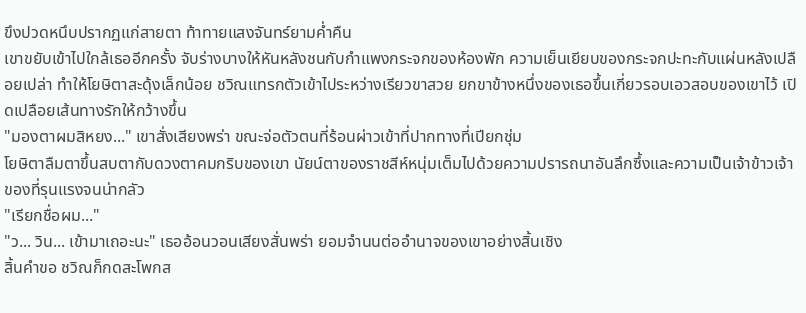ขึงปวดหนึบปรากฏแก่สายตา ท้าทายแสงจันทร์ยามค่ำคืน
เขาขยับเข้าไปใกล้เธออีกครั้ง จับร่างบางให้หันหลังชนกับกำแพงกระจกของห้องพัก ความเย็นเยียบของกระจกปะทะกับแผ่นหลังเปลือยเปล่า ทำให้โยษิตาสะดุ้งเล็กน้อย ชวิณแทรกตัวเข้าไประหว่างเรียวขาสวย ยกขาข้างหนึ่งของเธอขึ้นเกี่ยวรอบเอวสอบของเขาไว้ เปิดเปลือยเส้นทางรักให้กว้างขึ้น
"มองตาผมสิหยง..." เขาสั่งเสียงพร่า ขณะจ่อตัวตนที่ร้อนผ่าวเข้าที่ปากทางที่เปียกชุ่ม
โยษิตาลืมตาขึ้นสบตากับดวงตาคมกริบของเขา นัยน์ตาของราชสีห์หนุ่มเต็มไปด้วยความปรารถนาอันลึกซึ้งและความเป็นเจ้าข้าวเจ้าของที่รุนแรงจนน่ากลัว
"เรียกชื่อผม..."
"ว... วิน... เข้ามาเถอะนะ" เธออ้อนวอนเสียงสั่นพร่า ยอมจำนนต่ออำนาจของเขาอย่างสิ้นเชิง
สิ้นคำขอ ชวิณก็กดสะโพกส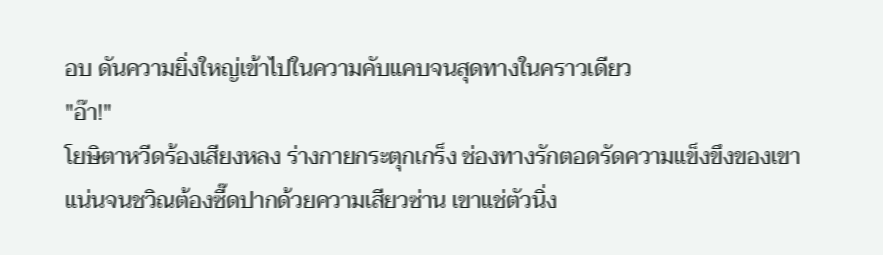อบ ดันความยิ่งใหญ่เข้าไปในความคับแคบจนสุดทางในคราวเดียว
"อ๊า!"
โยษิตาหวีดร้องเสียงหลง ร่างกายกระตุกเกร็ง ช่องทางรักตอดรัดความแข็งขึงของเขาแน่นจนชวิณต้องซี๊ดปากด้วยความเสียวซ่าน เขาแช่ตัวนิ่ง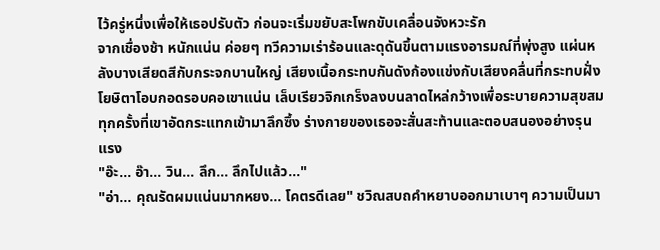ไว้ครู่หนึ่งเพื่อให้เธอปรับตัว ก่อนจะเริ่มขยับสะโพกขับเคลื่อนจังหวะรัก
จากเชื่องช้า หนักแน่น ค่อยๆ ทวีความเร่าร้อนและดุดันขึ้นตามแรงอารมณ์ที่พุ่งสูง แผ่นหลังบางเสียดสีกับกระจกบานใหญ่ เสียงเนื้อกระทบกันดังก้องแข่งกับเสียงคลื่นที่กระทบฝั่ง โยษิตาโอบกอดรอบคอเขาแน่น เล็บเรียวจิกเกร็งลงบนลาดไหล่กว้างเพื่อระบายความสุขสม ทุกครั้งที่เขาอัดกระแทกเข้ามาลึกซึ้ง ร่างกายของเธอจะสั่นสะท้านและตอบสนองอย่างรุนแรง
"อ๊ะ... อ๊า... วิน... ลึก... ลึกไปแล้ว..."
"อ่า... คุณรัดผมแน่นมากหยง... โคตรดีเลย" ชวิณสบถคำหยาบออกมาเบาๆ ความเป็นมา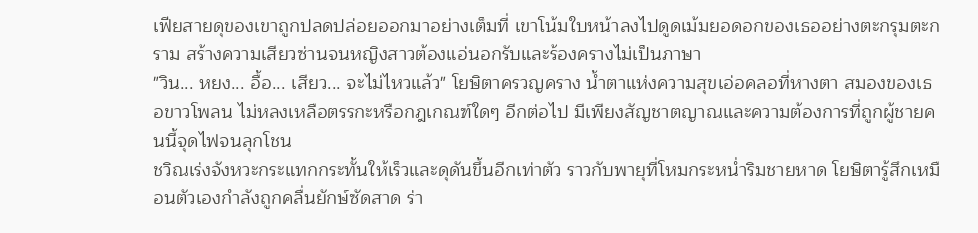เฟียสายดุของเขาถูกปลดปล่อยออกมาอย่างเต็มที่ เขาโน้มใบหน้าลงไปดูดเม้มยอดอกของเธออย่างตะกรุมตะกราม สร้างความเสียวซ่านจนหญิงสาวต้องแอ่นอกรับและร้องครางไม่เป็นภาษา
"วิน... หยง... อื้อ... เสียว... จะไม่ไหวแล้ว" โยษิตาครวญคราง น้ำตาแห่งความสุขเอ่อคลอที่หางตา สมองของเธอขาวโพลน ไม่หลงเหลือตรรกะหรือกฎเกณฑ์ใดๆ อีกต่อไป มีเพียงสัญชาตญาณและความต้องการที่ถูกผู้ชายคนนี้จุดไฟจนลุกโชน
ชวิณเร่งจังหวะกระแทกกระทั้นให้เร็วและดุดันขึ้นอีกเท่าตัว ราวกับพายุที่โหมกระหน่ำริมชายหาด โยษิตารู้สึกเหมือนตัวเองกำลังถูกคลื่นยักษ์ซัดสาด ร่า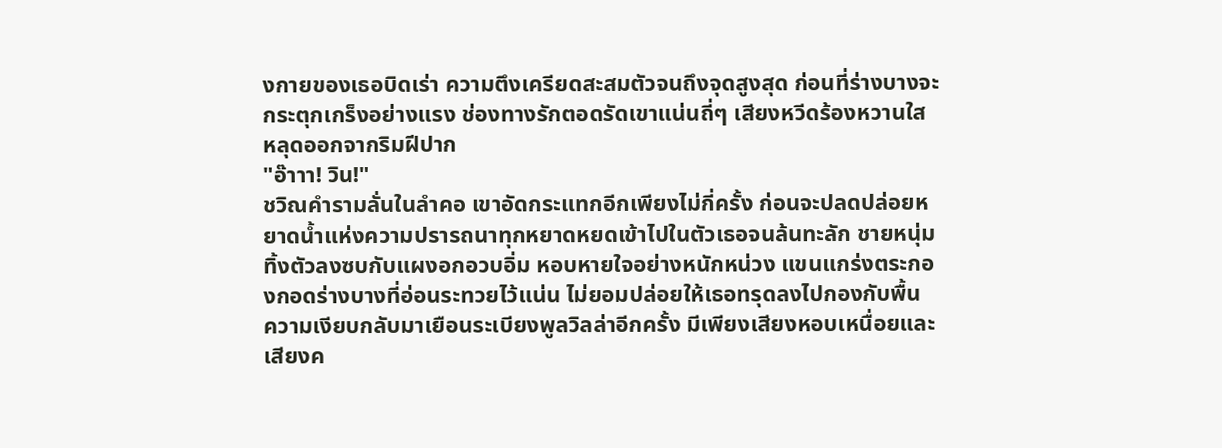งกายของเธอบิดเร่า ความตึงเครียดสะสมตัวจนถึงจุดสูงสุด ก่อนที่ร่างบางจะกระตุกเกร็งอย่างแรง ช่องทางรักตอดรัดเขาแน่นถี่ๆ เสียงหวีดร้องหวานใสหลุดออกจากริมฝีปาก
"อ๊าาา! วิน!"
ชวิณคำรามลั่นในลำคอ เขาอัดกระแทกอีกเพียงไม่กี่ครั้ง ก่อนจะปลดปล่อยหยาดน้ำแห่งความปรารถนาทุกหยาดหยดเข้าไปในตัวเธอจนล้นทะลัก ชายหนุ่มทิ้งตัวลงซบกับแผงอกอวบอิ่ม หอบหายใจอย่างหนักหน่วง แขนแกร่งตระกองกอดร่างบางที่อ่อนระทวยไว้แน่น ไม่ยอมปล่อยให้เธอทรุดลงไปกองกับพื้น
ความเงียบกลับมาเยือนระเบียงพูลวิลล่าอีกครั้ง มีเพียงเสียงหอบเหนื่อยและเสียงค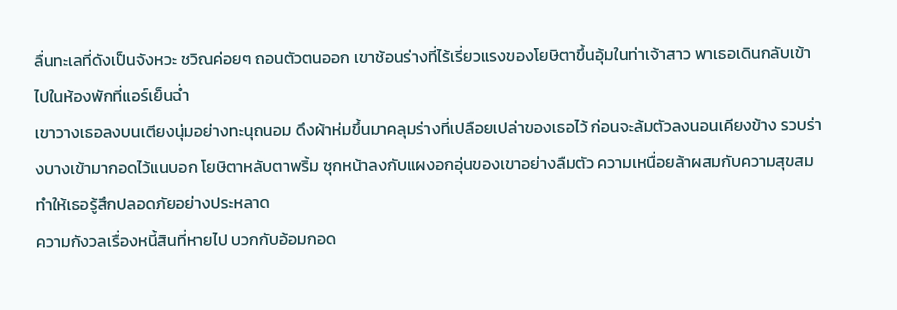ลื่นทะเลที่ดังเป็นจังหวะ ชวิณค่อยๆ ถอนตัวตนออก เขาช้อนร่างที่ไร้เรี่ยวแรงของโยษิตาขึ้นอุ้มในท่าเจ้าสาว พาเธอเดินกลับเข้าไปในห้องพักที่แอร์เย็นฉ่ำ
เขาวางเธอลงบนเตียงนุ่มอย่างทะนุถนอม ดึงผ้าห่มขึ้นมาคลุมร่างที่เปลือยเปล่าของเธอไว้ ก่อนจะล้มตัวลงนอนเคียงข้าง รวบร่างบางเข้ามากอดไว้แนบอก โยษิตาหลับตาพริ้ม ซุกหน้าลงกับแผงอกอุ่นของเขาอย่างลืมตัว ความเหนื่อยล้าผสมกับความสุขสมทำให้เธอรู้สึกปลอดภัยอย่างประหลาด
ความกังวลเรื่องหนี้สินที่หายไป บวกกับอ้อมกอด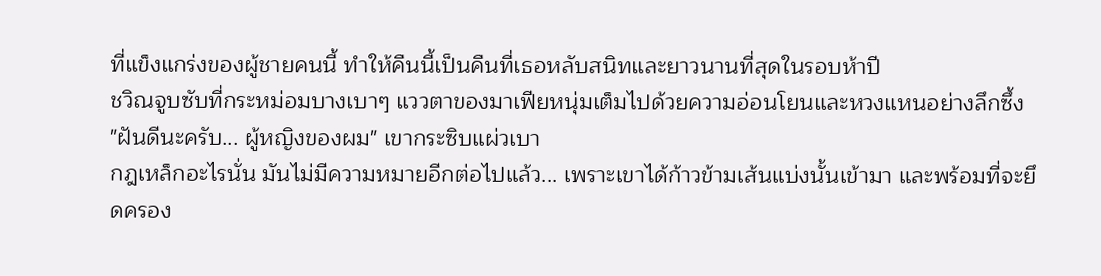ที่แข็งแกร่งของผู้ชายคนนี้ ทำให้คืนนี้เป็นคืนที่เธอหลับสนิทและยาวนานที่สุดในรอบห้าปี
ชวิณจูบซับที่กระหม่อมบางเบาๆ แววตาของมาเฟียหนุ่มเต็มไปด้วยความอ่อนโยนและหวงแหนอย่างลึกซึ้ง
"ฝันดีนะครับ... ผู้หญิงของผม" เขากระซิบแผ่วเบา
กฎเหล็กอะไรนั่น มันไม่มีความหมายอีกต่อไปแล้ว... เพราะเขาได้ก้าวข้ามเส้นแบ่งนั้นเข้ามา และพร้อมที่จะยึดครอง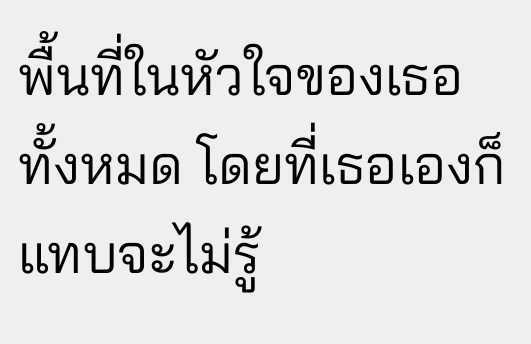พื้นที่ในหัวใจของเธอทั้งหมด โดยที่เธอเองก็แทบจะไม่รู้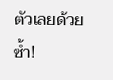ตัวเลยด้วยซ้ำ!